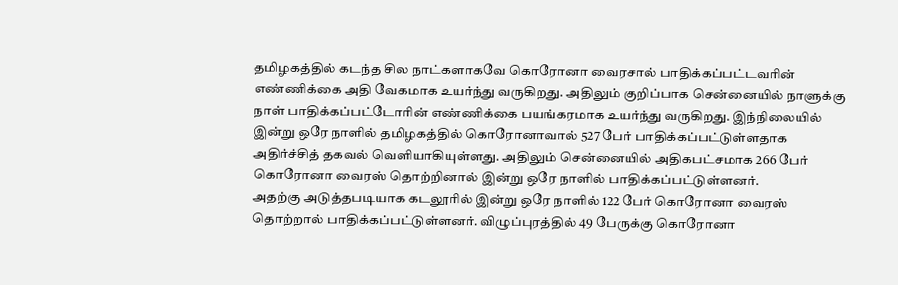தமிழகத்தில் கடந்த சில நாட்களாகவே கொரோனா வைரசால் பாதிக்கப்பட்டவரின் எண்ணிக்கை அதி வேகமாக உயர்ந்து வருகிறது. அதிலும் குறிப்பாக சென்னையில் நாளுக்கு நாள் பாதிக்கப்பட்டோரின் எண்ணிக்கை பயங்கரமாக உயர்ந்து வருகிறது. இந்நிலையில் இன்று ஒரே நாளில் தமிழகத்தில் கொரோனாவால் 527 பேர் பாதிக்கப்பட்டுள்ளதாக அதிர்ச்சித் தகவல் வெளியாகியுள்ளது. அதிலும் சென்னையில் அதிகபட்சமாக 266 பேர் கொரோனா வைரஸ் தொற்றினால் இன்று ஒரே நாளில் பாதிக்கப்பட்டுள்ளனர்.
அதற்கு அடுத்தபடியாக கடலூரில் இன்று ஒரே நாளில் 122 பேர் கொரோனா வைரஸ் தொற்றால் பாதிக்கப்பட்டுள்ளனர். விழுப்புரத்தில் 49 பேருக்கு கொரோனா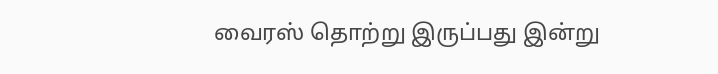வைரஸ் தொற்று இருப்பது இன்று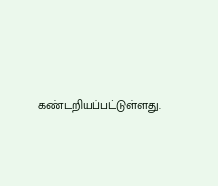கண்டறியப்பட்டுள்ளது.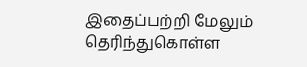இதைப்பற்றி மேலும் தெரிந்துகொள்ள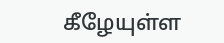கீழேயுள்ள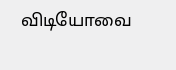விடியோவை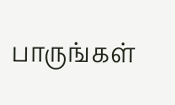பாருங்கள்